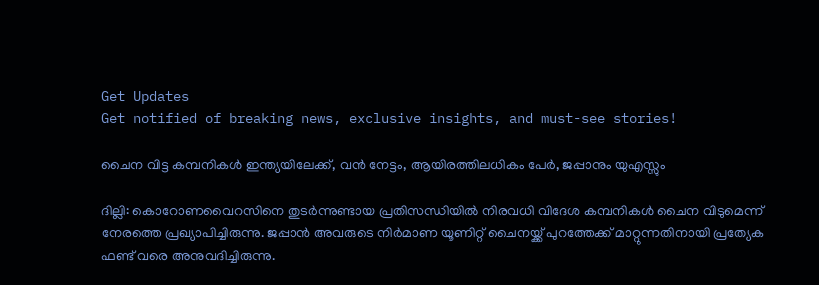Get Updates
Get notified of breaking news, exclusive insights, and must-see stories!

ചൈന വിട്ട കമ്പനികള്‍ ഇന്ത്യയിലേക്ക്, വന്‍ നേട്ടം, ആയിരത്തിലധികം പേര്‍, ജപ്പാനും യുഎസ്സും

ദില്ലി: കൊറോണവൈറസിനെ തുടര്‍ന്നുണ്ടായ പ്രതിസന്ധിയില്‍ നിരവധി വിദേശ കമ്പനികള്‍ ചൈന വിടുമെന്ന് നേരത്തെ പ്രഖ്യാപിച്ചിരുന്നു. ജപ്പാന്‍ അവരുടെ നിര്‍മാണ യൂണിറ്റ് ചൈനയ്ക്ക് പുറത്തേക്ക് മാറ്റുന്നതിനായി പ്രത്യേക ഫണ്ട് വരെ അനുവദിച്ചിരുന്നു.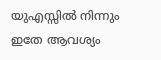യുഎസ്സില്‍ നിന്നും ഇതേ ആവശ്യം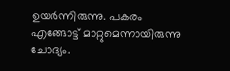ഉയര്‍ന്നിരുന്നു. പകരം എങ്ങോട്ട് മാറ്റുമെന്നായിരുന്നു ചോദ്യം.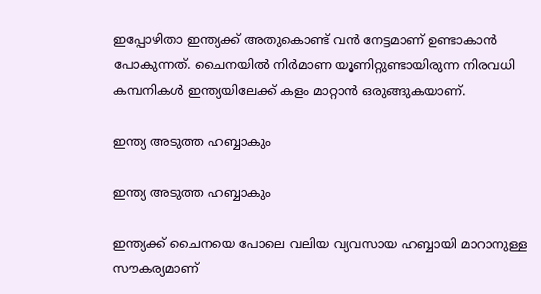ഇപ്പോഴിതാ ഇന്ത്യക്ക് അതുകൊണ്ട് വന്‍ നേട്ടമാണ് ഉണ്ടാകാന്‍ പോകുന്നത്. ചൈനയില്‍ നിര്‍മാണ യൂണിറ്റുണ്ടായിരുന്ന നിരവധി കമ്പനികള്‍ ഇന്ത്യയിലേക്ക് കളം മാറ്റാന്‍ ഒരുങ്ങുകയാണ്.

ഇന്ത്യ അടുത്ത ഹബ്ബാകും

ഇന്ത്യ അടുത്ത ഹബ്ബാകും

ഇന്ത്യക്ക് ചൈനയെ പോലെ വലിയ വ്യവസായ ഹബ്ബായി മാറാനുള്ള സൗകര്യമാണ്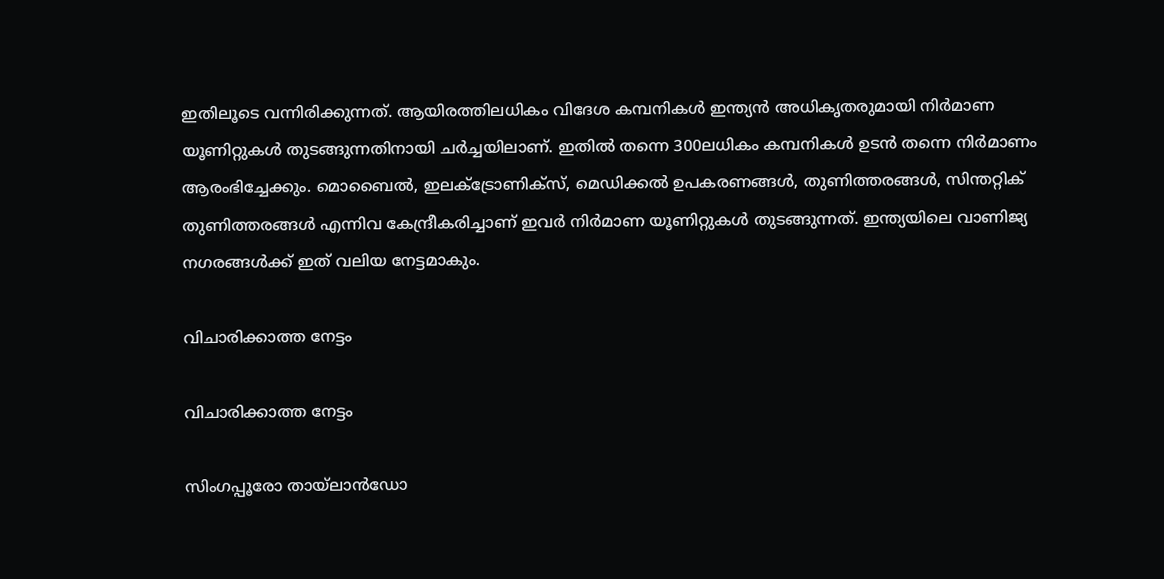ഇതിലൂടെ വന്നിരിക്കുന്നത്. ആയിരത്തിലധികം വിദേശ കമ്പനികള്‍ ഇന്ത്യന്‍ അധികൃതരുമായി നിര്‍മാണ യൂണിറ്റുകള്‍ തുടങ്ങുന്നതിനായി ചര്‍ച്ചയിലാണ്. ഇതില്‍ തന്നെ 300ലധികം കമ്പനികള്‍ ഉടന്‍ തന്നെ നിര്‍മാണം ആരംഭിച്ചേക്കും. മൊബൈല്‍, ഇലക്ട്രോണിക്‌സ്, മെഡിക്കല്‍ ഉപകരണങ്ങള്‍, തുണിത്തരങ്ങള്‍, സിന്തറ്റിക് തുണിത്തരങ്ങള്‍ എന്നിവ കേന്ദ്രീകരിച്ചാണ് ഇവര്‍ നിര്‍മാണ യൂണിറ്റുകള്‍ തുടങ്ങുന്നത്. ഇന്ത്യയിലെ വാണിജ്യ നഗരങ്ങള്‍ക്ക് ഇത് വലിയ നേട്ടമാകും.

വിചാരിക്കാത്ത നേട്ടം

വിചാരിക്കാത്ത നേട്ടം

സിംഗപ്പൂരോ തായ്‌ലാന്‍ഡോ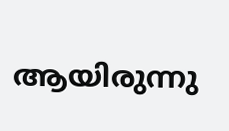ആയിരുന്നു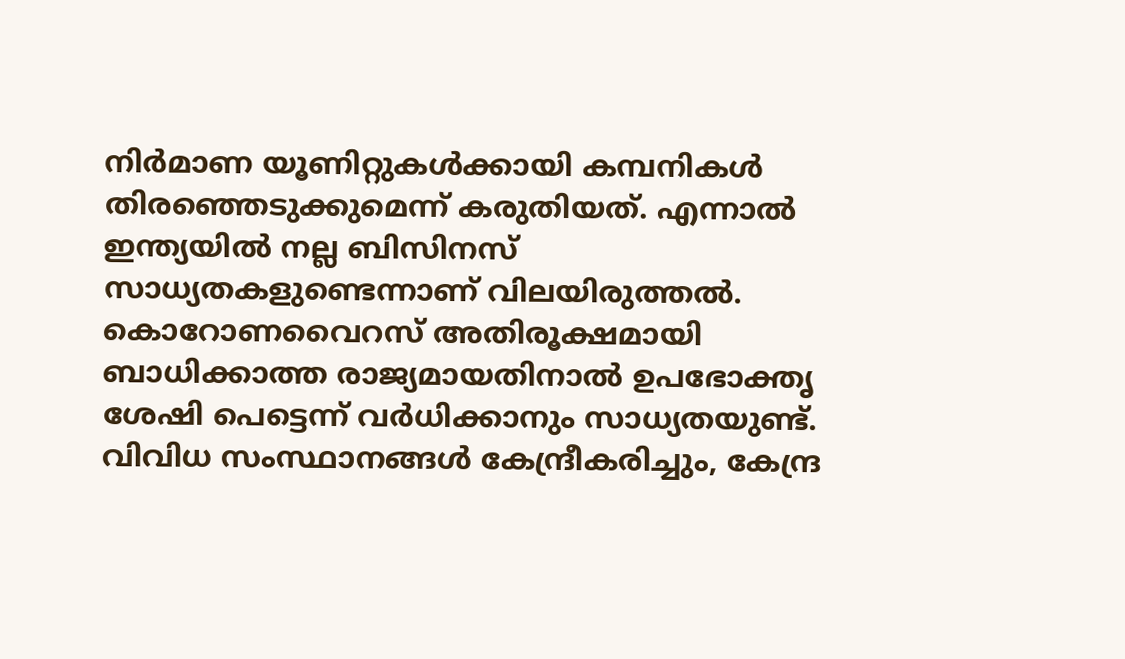നിര്‍മാണ യൂണിറ്റുകള്‍ക്കായി കമ്പനികള്‍ തിരഞ്ഞെടുക്കുമെന്ന് കരുതിയത്. എന്നാല്‍ ഇന്ത്യയില്‍ നല്ല ബിസിനസ് സാധ്യതകളുണ്ടെന്നാണ് വിലയിരുത്തല്‍. കൊറോണവൈറസ് അതിരൂക്ഷമായി ബാധിക്കാത്ത രാജ്യമായതിനാല്‍ ഉപഭോക്തൃ ശേഷി പെട്ടെന്ന് വര്‍ധിക്കാനും സാധ്യതയുണ്ട്. വിവിധ സംസ്ഥാനങ്ങള്‍ കേന്ദ്രീകരിച്ചും, കേന്ദ്ര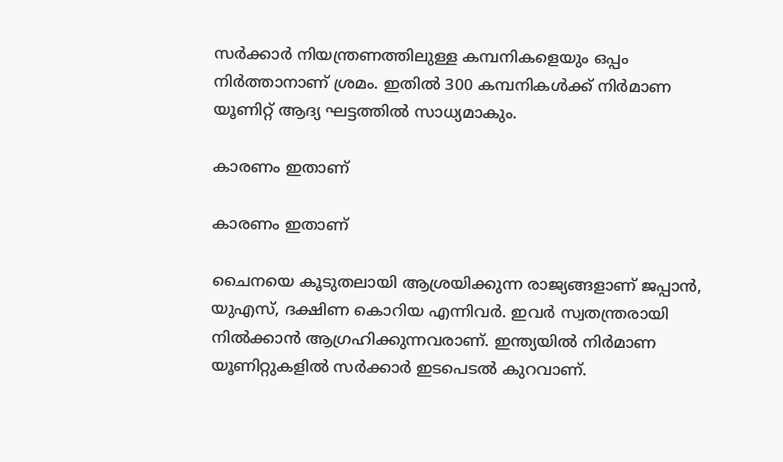സര്‍ക്കാര്‍ നിയന്ത്രണത്തിലുള്ള കമ്പനികളെയും ഒപ്പം നിര്‍ത്താനാണ് ശ്രമം. ഇതില്‍ 300 കമ്പനികള്‍ക്ക് നിര്‍മാണ യൂണിറ്റ് ആദ്യ ഘട്ടത്തില്‍ സാധ്യമാകും.

കാരണം ഇതാണ്

കാരണം ഇതാണ്

ചൈനയെ കൂടുതലായി ആശ്രയിക്കുന്ന രാജ്യങ്ങളാണ് ജപ്പാന്‍, യുഎസ്, ദക്ഷിണ കൊറിയ എന്നിവര്‍. ഇവര്‍ സ്വതന്ത്രരായി നില്‍ക്കാന്‍ ആഗ്രഹിക്കുന്നവരാണ്. ഇന്ത്യയില്‍ നിര്‍മാണ യൂണിറ്റുകളില്‍ സര്‍ക്കാര്‍ ഇടപെടല്‍ കുറവാണ്.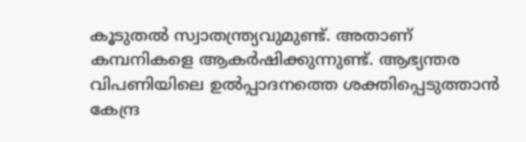കൂടുതല്‍ സ്വാതന്ത്ര്യവുമുണ്ട്. അതാണ് കമ്പനികളെ ആകര്‍ഷിക്കുന്നുണ്ട്. ആഭ്യന്തര വിപണിയിലെ ഉല്‍പ്പാദനത്തെ ശക്തിപ്പെടുത്താന്‍ കേന്ദ്ര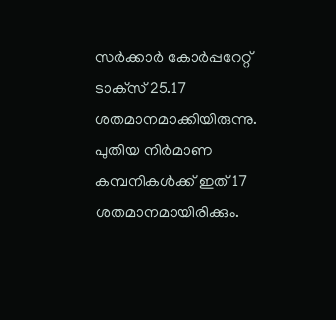സര്‍ക്കാര്‍ കോര്‍പ്പറേറ്റ് ടാക്‌സ് 25.17 ശതമാനമാക്കിയിരുന്നു. പുതിയ നിര്‍മാണ കമ്പനികള്‍ക്ക് ഇത് 17 ശതമാനമായിരിക്കും.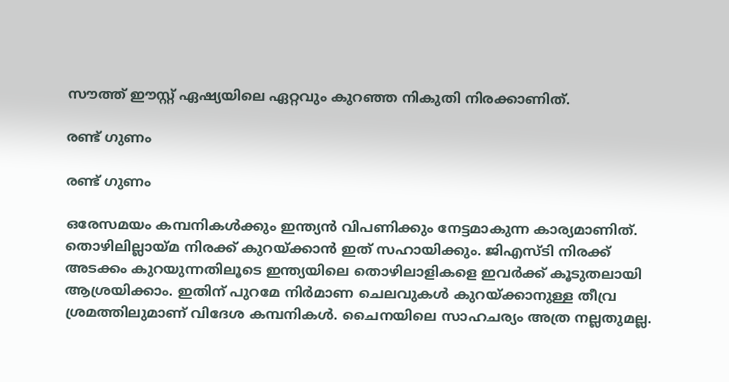സൗത്ത് ഈസ്റ്റ് ഏഷ്യയിലെ ഏറ്റവും കുറഞ്ഞ നികുതി നിരക്കാണിത്.

രണ്ട് ഗുണം

രണ്ട് ഗുണം

ഒരേസമയം കമ്പനികള്‍ക്കും ഇന്ത്യന്‍ വിപണിക്കും നേട്ടമാകുന്ന കാര്യമാണിത്. തൊഴിലില്ലായ്മ നിരക്ക് കുറയ്ക്കാന്‍ ഇത് സഹായിക്കും. ജിഎസ്ടി നിരക്ക് അടക്കം കുറയുന്നതിലൂടെ ഇന്ത്യയിലെ തൊഴിലാളികളെ ഇവര്‍ക്ക് കൂടുതലായി ആശ്രയിക്കാം. ഇതിന് പുറമേ നിര്‍മാണ ചെലവുകള്‍ കുറയ്ക്കാനുള്ള തീവ്ര ശ്രമത്തിലുമാണ് വിദേശ കമ്പനികള്‍. ചൈനയിലെ സാഹചര്യം അത്ര നല്ലതുമല്ല.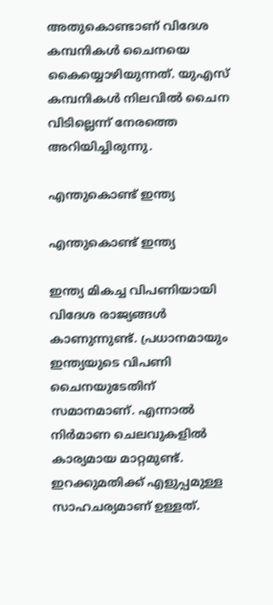അതുകൊണ്ടാണ് വിദേശ കമ്പനികള്‍ ചൈനയെ കൈയ്യൊഴിയുന്നത്. യുഎസ് കമ്പനികള്‍ നിലവില്‍ ചൈന വിടില്ലെന്ന് നേരത്തെ അറിയിച്ചിരുന്നു.

എന്തുകൊണ്ട് ഇന്ത്യ

എന്തുകൊണ്ട് ഇന്ത്യ

ഇന്ത്യ മികച്ച വിപണിയായി വിദേശ രാജ്യങ്ങള്‍ കാണുന്നുണ്ട്. പ്രധാനമായും ഇന്ത്യയുടെ വിപണി ചൈനയുടേതിന് സമാനമാണ്. എന്നാല്‍ നിര്‍മാണ ചെലവുകളില്‍ കാര്യമായ മാറ്റമുണ്ട്. ഇറക്കുമതിക്ക് എളുപ്പമുള്ള സാഹചര്യമാണ് ഉള്ളത്.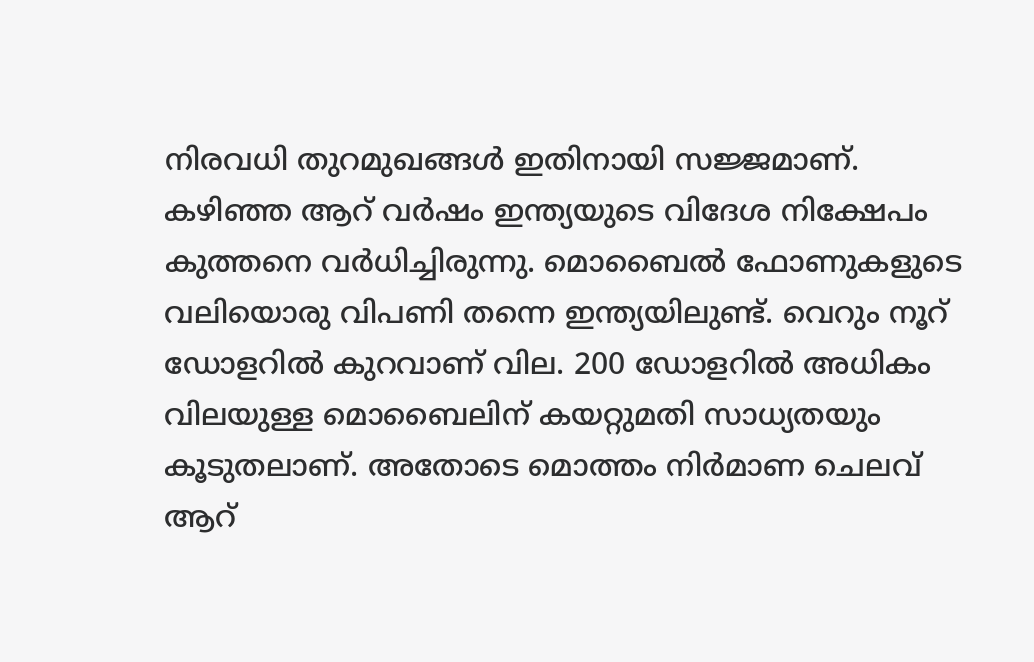നിരവധി തുറമുഖങ്ങള്‍ ഇതിനായി സജ്ജമാണ്. കഴിഞ്ഞ ആറ് വര്‍ഷം ഇന്ത്യയുടെ വിദേശ നിക്ഷേപം കുത്തനെ വര്‍ധിച്ചിരുന്നു. മൊബൈല്‍ ഫോണുകളുടെ വലിയൊരു വിപണി തന്നെ ഇന്ത്യയിലുണ്ട്. വെറും നൂറ് ഡോളറില്‍ കുറവാണ് വില. 200 ഡോളറില്‍ അധികം വിലയുള്ള മൊബൈലിന് കയറ്റുമതി സാധ്യതയും കൂടുതലാണ്. അതോടെ മൊത്തം നിര്‍മാണ ചെലവ് ആറ്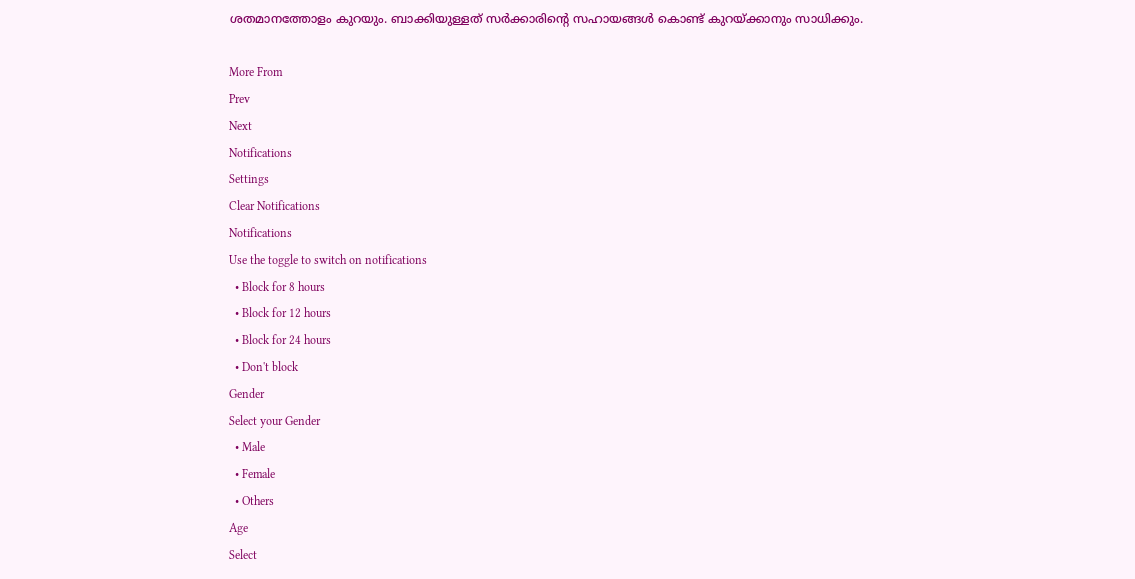ശതമാനത്തോളം കുറയും. ബാക്കിയുള്ളത് സര്‍ക്കാരിന്റെ സഹായങ്ങള്‍ കൊണ്ട് കുറയ്ക്കാനും സാധിക്കും.

More From
Prev
Next
Notifications
Settings
Clear Notifications
Notifications
Use the toggle to switch on notifications
  • Block for 8 hours
  • Block for 12 hours
  • Block for 24 hours
  • Don't block
Gender
Select your Gender
  • Male
  • Female
  • Others
Age
Select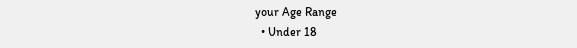your Age Range
  • Under 18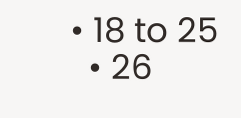• 18 to 25
  • 26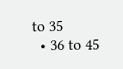to 35
  • 36 to 45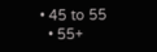• 45 to 55
  • 55+